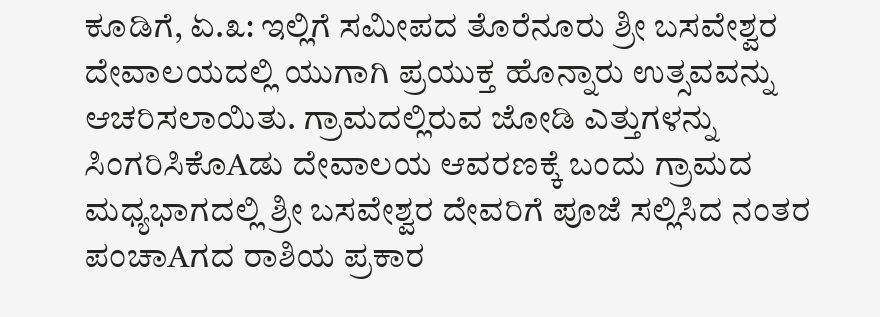ಕೂಡಿಗೆ, ಏ.೩: ಇಲ್ಲಿಗೆ ಸಮೀಪದ ತೊರೆನೂರು ಶ್ರೀ ಬಸವೇಶ್ವರ ದೇವಾಲಯದಲ್ಲಿ ಯುಗಾಗಿ ಪ್ರಯುಕ್ತ ಹೊನ್ನಾರು ಉತ್ಸವವನ್ನು ಆಚರಿಸಲಾಯಿತು. ಗ್ರಾಮದಲ್ಲಿರುವ ಜೋಡಿ ಎತ್ತುಗಳನ್ನು ಸಿಂಗರಿಸಿಕೊAಡು ದೇವಾಲಯ ಆವರಣಕ್ಕೆ ಬಂದು ಗ್ರಾಮದ ಮಧ್ಯಭಾಗದಲ್ಲಿ ಶ್ರೀ ಬಸವೇಶ್ವರ ದೇವರಿಗೆ ಪೂಜೆ ಸಲ್ಲಿಸಿದ ನಂತರ ಪಂಚಾAಗದ ರಾಶಿಯ ಪ್ರಕಾರ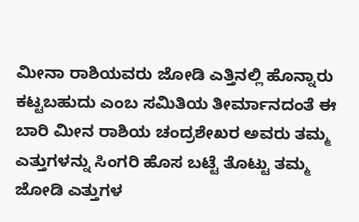ಮೀನಾ ರಾಶಿಯವರು ಜೋಡಿ ಎತ್ತಿನಲ್ಲಿ ಹೊನ್ನಾರು ಕಟ್ಟಬಹುದು ಎಂಬ ಸಮಿತಿಯ ತೀರ್ಮಾನದಂತೆ ಈ ಬಾರಿ ಮೀನ ರಾಶಿಯ ಚಂದ್ರಶೇಖರ ಅವರು ತಮ್ಮ ಎತ್ತುಗಳನ್ನು ಸಿಂಗರಿ ಹೊಸ ಬಟ್ಟೆ ತೊಟ್ಟು ತಮ್ಮ ಜೋಡಿ ಎತ್ತುಗಳ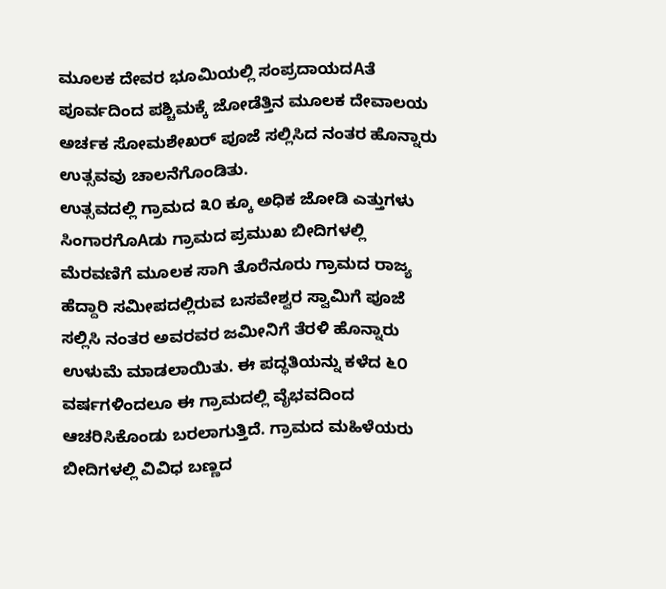ಮೂಲಕ ದೇವರ ಭೂಮಿಯಲ್ಲಿ ಸಂಪ್ರದಾಯದAತೆ ಪೂರ್ವದಿಂದ ಪಶ್ಚಿಮಕ್ಕೆ ಜೋಡೆತ್ತಿನ ಮೂಲಕ ದೇವಾಲಯ ಅರ್ಚಕ ಸೋಮಶೇಖರ್ ಪೂಜೆ ಸಲ್ಲಿಸಿದ ನಂತರ ಹೊನ್ನಾರು ಉತ್ಸವವು ಚಾಲನೆಗೊಂಡಿತು.
ಉತ್ಸವದಲ್ಲಿ ಗ್ರಾಮದ ೩೦ ಕ್ಕೂ ಅಧಿಕ ಜೋಡಿ ಎತ್ತುಗಳು ಸಿಂಗಾರಗೊAಡು ಗ್ರಾಮದ ಪ್ರಮುಖ ಬೀದಿಗಳಲ್ಲಿ ಮೆರವಣಿಗೆ ಮೂಲಕ ಸಾಗಿ ತೊರೆನೂರು ಗ್ರಾಮದ ರಾಜ್ಯ ಹೆದ್ದಾರಿ ಸಮೀಪದಲ್ಲಿರುವ ಬಸವೇಶ್ವರ ಸ್ವಾಮಿಗೆ ಪೂಜೆ ಸಲ್ಲಿಸಿ ನಂತರ ಅವರವರ ಜಮೀನಿಗೆ ತೆರಳಿ ಹೊನ್ನಾರು ಉಳುಮೆ ಮಾಡಲಾಯಿತು. ಈ ಪದ್ಧತಿಯನ್ನು ಕಳೆದ ೬೦ ವರ್ಷಗಳಿಂದಲೂ ಈ ಗ್ರಾಮದಲ್ಲಿ ವೈಭವದಿಂದ ಆಚರಿಸಿಕೊಂಡು ಬರಲಾಗುತ್ತಿದೆ. ಗ್ರಾಮದ ಮಹಿಳೆಯರು ಬೀದಿಗಳಲ್ಲಿ ವಿವಿಧ ಬಣ್ಣದ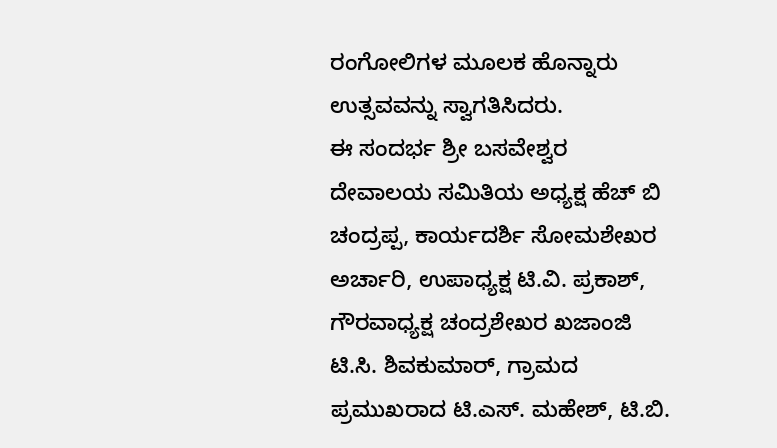ರಂಗೋಲಿಗಳ ಮೂಲಕ ಹೊನ್ನಾರು ಉತ್ಸವವನ್ನು ಸ್ವಾಗತಿಸಿದರು.
ಈ ಸಂದರ್ಭ ಶ್ರೀ ಬಸವೇಶ್ವರ ದೇವಾಲಯ ಸಮಿತಿಯ ಅಧ್ಯಕ್ಷ ಹೆಚ್ ಬಿ ಚಂದ್ರಪ್ಪ, ಕಾರ್ಯದರ್ಶಿ ಸೋಮಶೇಖರ ಅರ್ಚಾರಿ, ಉಪಾಧ್ಯಕ್ಷ ಟಿ.ವಿ. ಪ್ರಕಾಶ್, ಗೌರವಾಧ್ಯಕ್ಷ ಚಂದ್ರಶೇಖರ ಖಜಾಂಜಿ ಟಿ.ಸಿ. ಶಿವಕುಮಾರ್, ಗ್ರಾಮದ ಪ್ರಮುಖರಾದ ಟಿ.ಎಸ್. ಮಹೇಶ್, ಟಿ.ಬಿ.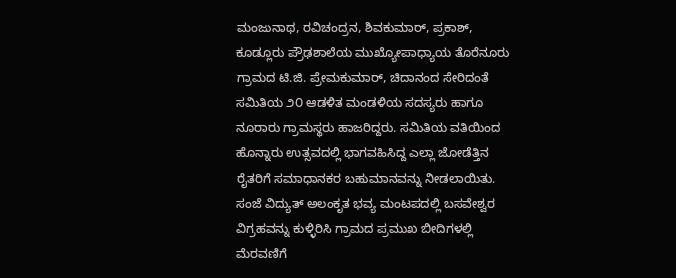ಮಂಜುನಾಥ, ರವಿಚಂದ್ರನ, ಶಿವಕುಮಾರ್, ಪ್ರಕಾಶ್, ಕೂಡ್ಲೂರು ಪ್ರೌಢಶಾಲೆಯ ಮುಖ್ಯೋಪಾಧ್ಯಾಯ ತೊರೆನೂರು ಗ್ರಾಮದ ಟಿ.ಜಿ. ಪ್ರೇಮಕುಮಾರ್, ಚಿದಾನಂದ ಸೇರಿದಂತೆ ಸಮಿತಿಯ ೨೦ ಆಡಳಿತ ಮಂಡಳಿಯ ಸದಸ್ಯರು ಹಾಗೂ ನೂರಾರು ಗ್ರಾಮಸ್ಥರು ಹಾಜರಿದ್ದರು. ಸಮಿತಿಯ ವತಿಯಿಂದ ಹೊನ್ನಾರು ಉತ್ಸವದಲ್ಲಿ ಭಾಗವಹಿಸಿದ್ದ ಎಲ್ಲಾ ಜೋಡೆತ್ತಿನ ರೈತರಿಗೆ ಸಮಾಧಾನಕರ ಬಹುಮಾನವನ್ನು ನೀಡಲಾಯಿತು. ಸಂಜೆ ವಿದ್ಯುತ್ ಅಲಂಕೃತ ಭವ್ಯ ಮಂಟಪದಲ್ಲಿ ಬಸವೇಶ್ವರ ವಿಗ್ರಹವನ್ನು ಕುಳ್ಳಿರಿಸಿ ಗ್ರಾಮದ ಪ್ರಮುಖ ಬೀದಿಗಳಲ್ಲಿ ಮೆರವಣಿಗೆ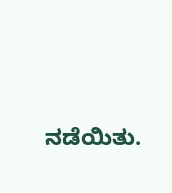ನಡೆಯಿತು.